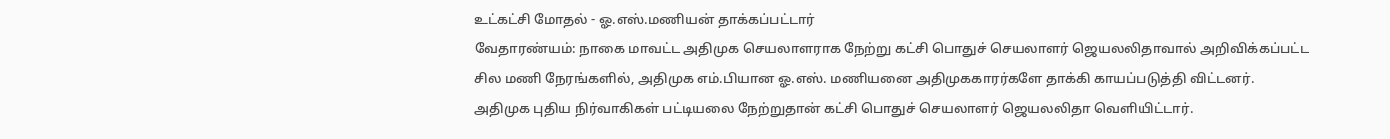உட்கட்சி மோதல் - ஓ.எஸ்.மணியன் தாக்கப்பட்டார்
வேதாரண்யம்: நாகை மாவட்ட அதிமுக செயலாளராக நேற்று கட்சி பொதுச் செயலாளர் ஜெயலலிதாவால் அறிவிக்கப்பட்ட சில மணி நேரங்களில், அதிமுக எம்.பியான ஓ.எஸ். மணியனை அதிமுககாரர்களே தாக்கி காயப்படுத்தி விட்டனர்.
அதிமுக புதிய நிர்வாகிகள் பட்டியலை நேற்றுதான் கட்சி பொதுச் செயலாளர் ஜெயலலிதா வெளியிட்டார்.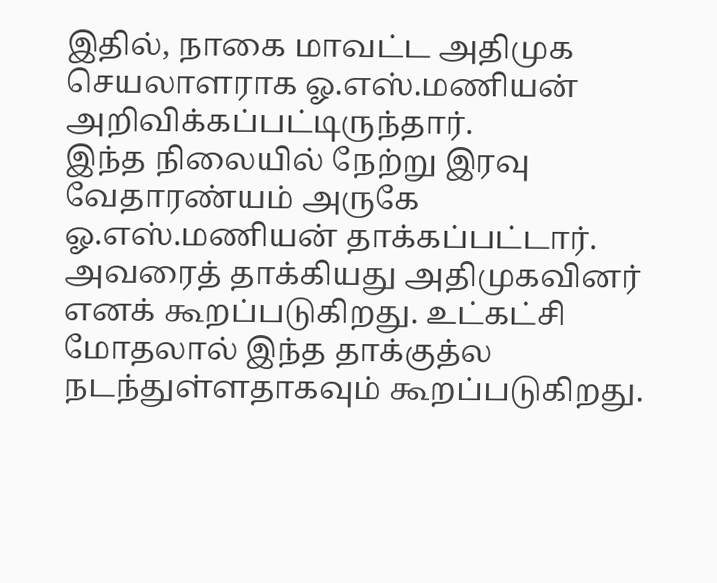இதில், நாகை மாவட்ட அதிமுக செயலாளராக ஓ.எஸ்.மணியன் அறிவிக்கப்பட்டிருந்தார்.
இந்த நிலையில் நேற்று இரவு வேதாரண்யம் அருகே ஓ.எஸ்.மணியன் தாக்கப்பட்டார். அவரைத் தாக்கியது அதிமுகவினர் எனக் கூறப்படுகிறது. உட்கட்சி மோதலால் இந்த தாக்குத்ல நடந்துள்ளதாகவும் கூறப்படுகிறது.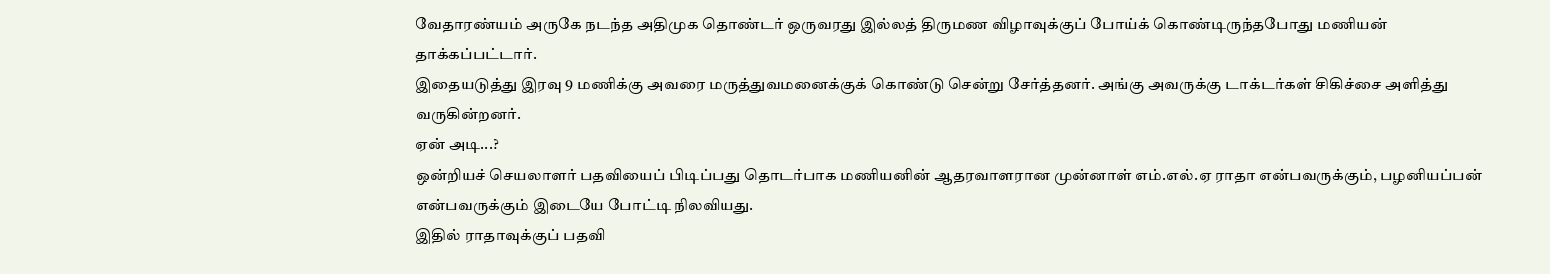வேதாரண்யம் அருகே நடந்த அதிமுக தொண்டர் ஒருவரது இல்லத் திருமண விழாவுக்குப் போய்க் கொண்டிருந்தபோது மணியன் தாக்கப்பட்டார்.
இதையடுத்து இரவு 9 மணிக்கு அவரை மருத்துவமனைக்குக் கொண்டு சென்று சேர்த்தனர். அங்கு அவருக்கு டாக்டர்கள் சிகிச்சை அளித்து வருகின்றனர்.
ஏன் அடி...?
ஒன்றியச் செயலாளர் பதவியைப் பிடிப்பது தொடர்பாக மணியனின் ஆதரவாளரான முன்னாள் எம்.எல்.ஏ ராதா என்பவருக்கும், பழனியப்பன் என்பவருக்கும் இடையே போட்டி நிலவியது.
இதில் ராதாவுக்குப் பதவி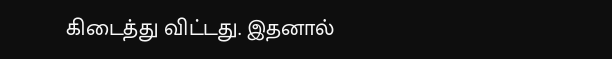கிடைத்து விட்டது. இதனால்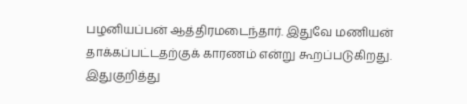பழனியப்பன் ஆத்திரமடைந்தார். இதுவே மணியன் தாக்கப்பட்டதற்குக் காரணம் என்று கூறப்படுகிறது.
இதுகுறித்து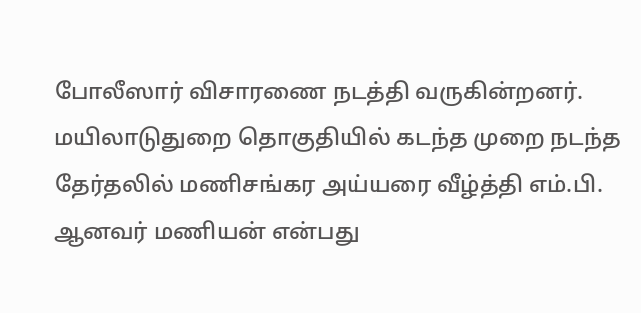போலீஸார் விசாரணை நடத்தி வருகின்றனர்.
மயிலாடுதுறை தொகுதியில் கடந்த முறை நடந்த தேர்தலில் மணிசங்கர அய்யரை வீழ்த்தி எம்.பி. ஆனவர் மணியன் என்பது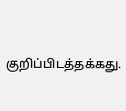குறிப்பிடத்தக்கது.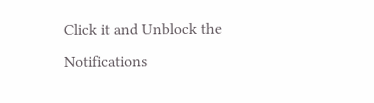Click it and Unblock the Notifications